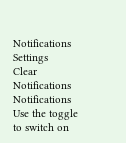Notifications
Settings
Clear Notifications
Notifications
Use the toggle to switch on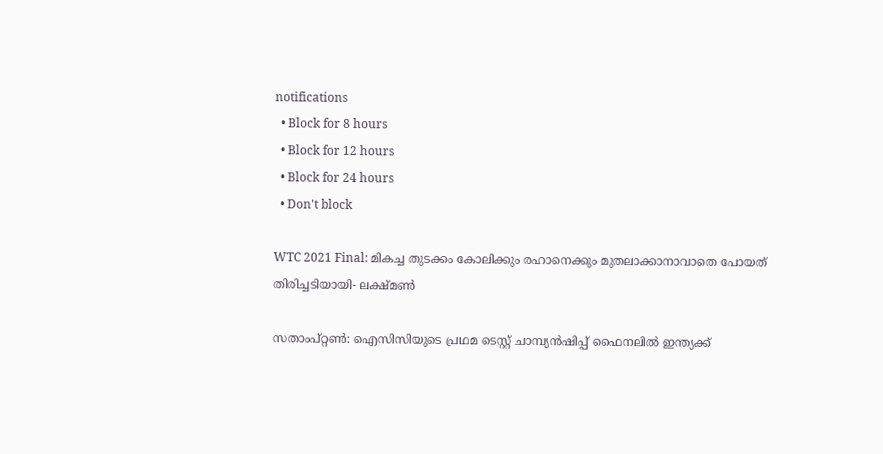notifications
  • Block for 8 hours
  • Block for 12 hours
  • Block for 24 hours
  • Don't block

WTC 2021 Final: മികച്ച തുടക്കം കോലിക്കും രഹാനെക്കും മുതലാക്കാനാവാതെ പോയത് തിരിച്ചടിയായി- ലക്ഷ്മണ്‍

സതാംപ്റ്റണ്‍: ഐസിസിയുടെ പ്രഥമ ടെസ്റ്റ് ചാമ്പ്യന്‍ഷിപ്പ് ഫൈനലില്‍ ഇന്ത്യക്ക്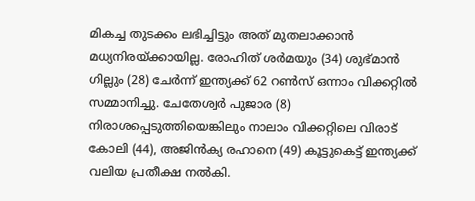മികച്ച തുടക്കം ലഭിച്ചിട്ടും അത് മുതലാക്കാന്‍ മധ്യനിരയ്ക്കായില്ല. രോഹിത് ശര്‍മയും (34) ശുഭ്മാന്‍ ഗില്ലും (28) ചേര്‍ന്ന് ഇന്ത്യക്ക് 62 റണ്‍സ് ഒന്നാം വിക്കറ്റില്‍ സമ്മാനിച്ചു. ചേതേശ്വര്‍ പുജാര (8) നിരാശപ്പെടുത്തിയെങ്കിലും നാലാം വിക്കറ്റിലെ വിരാട് കോലി (44), അജിന്‍ക്യ രഹാനെ (49) കൂട്ടുകെട്ട് ഇന്ത്യക്ക് വലിയ പ്രതീക്ഷ നല്‍കി.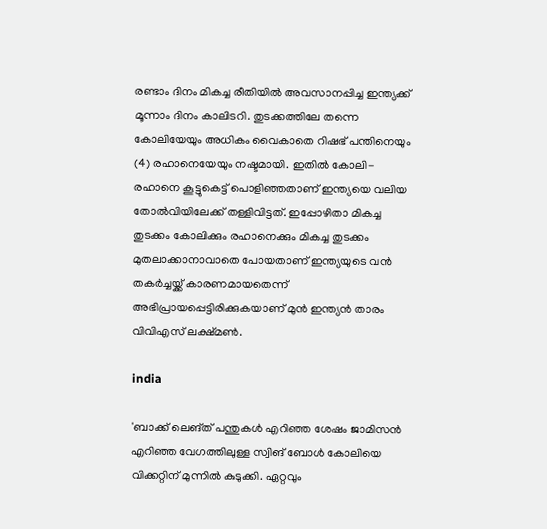രണ്ടാം ദിനം മികച്ച രീതിയില്‍ അവസാനപ്പിച്ച ഇന്ത്യക്ക് മൂന്നാം ദിനം കാലിടറി. തുടക്കത്തിലേ തന്നെ കോലിയേയും അധികം വൈകാതെ റിഷഭ് പന്തിനെയും (4) രഹാനെയേയും നഷ്ടമായി. ഇതില്‍ കോലി-രഹാനെ കൂട്ടുകെട്ട് പൊളിഞ്ഞതാണ് ഇന്ത്യയെ വലിയ തോല്‍വിയിലേക്ക് തള്ളിവിട്ടത്. ഇപ്പോഴിതാ മികച്ച തുടക്കം കോലിക്കും രഹാനെക്കും മികച്ച തുടക്കം മുതലാക്കാനാവാതെ പോയതാണ് ഇന്ത്യയുടെ വന്‍ തകര്‍ച്ചയ്ക്ക് കാരണമായതെന്ന് അഭിപ്രായപ്പെട്ടിരിക്കുകയാണ് മുന്‍ ഇന്ത്യന്‍ താരം വിവിഎസ് ലക്ഷ്മണ്‍.

india

'ബാക്ക് ലെങ്ത് പന്തുകള്‍ എറിഞ്ഞ ശേഷം ജാമിസന്‍ എറിഞ്ഞ വേഗത്തിലുള്ള സ്വിങ് ബോള്‍ കോലിയെ വിക്കറ്റിന് മുന്നില്‍ കുടുക്കി. ഏറ്റവും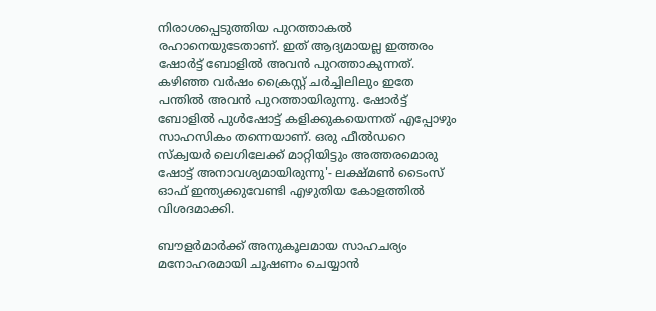നിരാശപ്പെടുത്തിയ പുറത്താകല്‍ രഹാനെയുടേതാണ്. ഇത് ആദ്യമായല്ല ഇത്തരം ഷോര്‍ട്ട് ബോളില്‍ അവന്‍ പുറത്താകുന്നത്. കഴിഞ്ഞ വര്‍ഷം ക്രൈസ്റ്റ് ചര്‍ച്ചിലിലും ഇതേ പന്തില്‍ അവന്‍ പുറത്തായിരുന്നു. ഷോര്‍ട്ട് ബോളില്‍ പുള്‍ഷോട്ട് കളിക്കുകയെന്നത് എപ്പോഴും സാഹസികം തന്നെയാണ്. ഒരു ഫീല്‍ഡറെ സ്‌ക്വയര്‍ ലെഗിലേക്ക് മാറ്റിയിട്ടും അത്തരമൊരു ഷോട്ട് അനാവശ്യമായിരുന്നു'- ലക്ഷ്മണ്‍ ടൈംസ് ഓഫ് ഇന്ത്യക്കുവേണ്ടി എഴുതിയ കോളത്തില്‍ വിശദമാക്കി.

ബൗളര്‍മാര്‍ക്ക് അനുകൂലമായ സാഹചര്യം മനോഹരമായി ചൂഷണം ചെയ്യാന്‍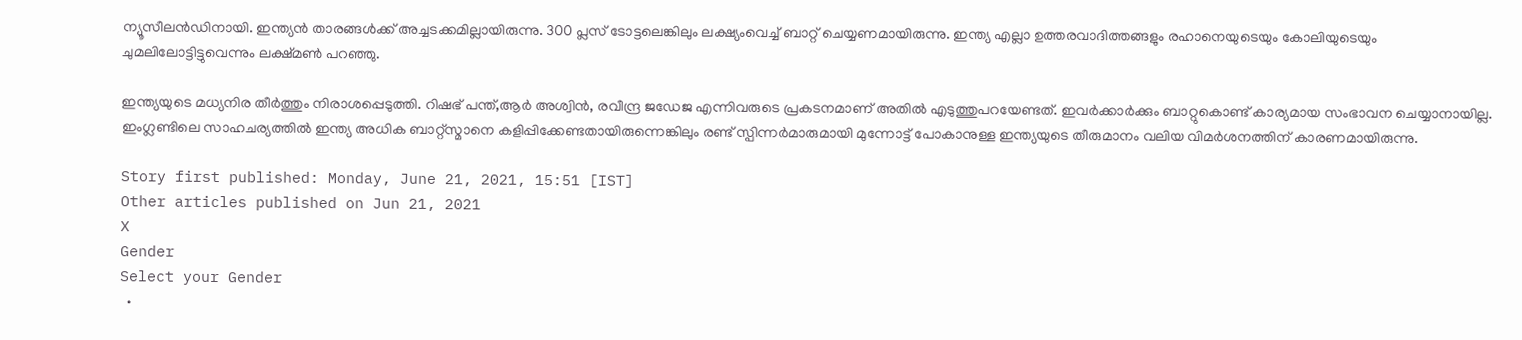ന്യൂസീലന്‍ഡിനായി. ഇന്ത്യന്‍ താരങ്ങള്‍ക്ക് അച്ചടക്കമില്ലായിരുന്നു. 300 പ്ലസ് ടോട്ടലെങ്കിലും ലക്ഷ്യംവെച്ച് ബാറ്റ് ചെയ്യണമായിരുന്നു. ഇന്ത്യ എല്ലാ ഉത്തരവാദിത്തങ്ങളും രഹാനെയുടെയും കോലിയുടെയും ചുമലിലോട്ടിട്ടുവെന്നും ലക്ഷ്മണ്‍ പറഞ്ഞു.

ഇന്ത്യയുടെ മധ്യനിര തീര്‍ത്തും നിരാശപ്പെടുത്തി. റിഷഭ് പന്ത്,ആര്‍ അശ്വിന്‍, രവീന്ദ്ര ജഡേജ എന്നിവരുടെ പ്രകടനമാണ് അതില്‍ എടുത്തുപറയേണ്ടത്. ഇവര്‍ക്കാര്‍ക്കും ബാറ്റുകൊണ്ട് കാര്യമായ സംഭാവന ചെയ്യാനായില്ല. ഇംഗ്ലണ്ടിലെ സാഹചര്യത്തില്‍ ഇന്ത്യ അധിക ബാറ്റ്‌സ്മാനെ കളിപ്പിക്കേണ്ടതായിരുന്നെങ്കിലും രണ്ട് സ്പിന്നര്‍മാരുമായി മുന്നോട്ട് പോകാനുള്ള ഇന്ത്യയുടെ തീരുമാനം വലിയ വിമര്‍ശനത്തിന് കാരണമായിരുന്നു.

Story first published: Monday, June 21, 2021, 15:51 [IST]
Other articles published on Jun 21, 2021
X
Gender
Select your Gender
  •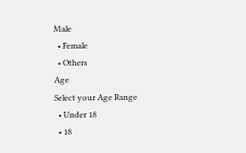Male
  • Female
  • Others
Age
Select your Age Range
  • Under 18
  • 18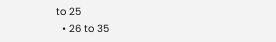to 25
  • 26 to 35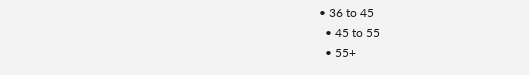• 36 to 45
  • 45 to 55
  • 55+